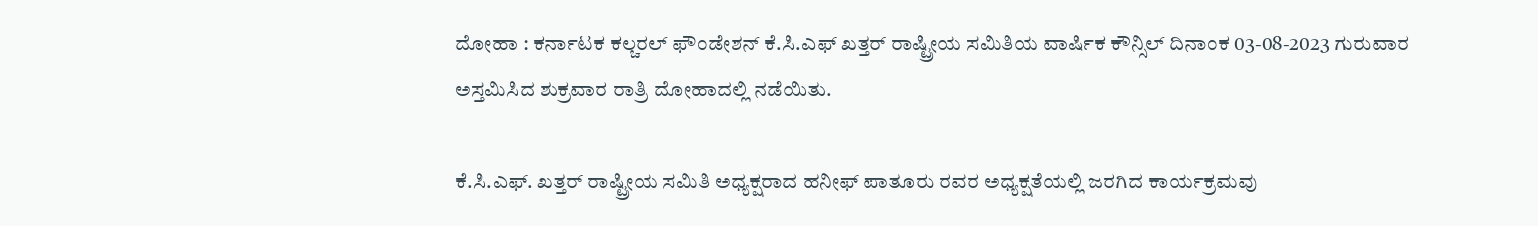ದೋಹಾ : ಕರ್ನಾಟಕ ಕಲ್ಚರಲ್ ಫೌಂಡೇಶನ್ ಕೆ.ಸಿ.ಎಫ್ ಖತ್ತರ್ ರಾಷ್ಟ್ರೀಯ ಸಮಿತಿಯ ವಾರ್ಷಿಕ ಕೌನ್ಸಿಲ್ ದಿನಾಂಕ 03-08-2023 ಗುರುವಾರ ಅಸ್ತಮಿಸಿದ ಶುಕ್ರವಾರ ರಾತ್ರಿ ದೋಹಾದಲ್ಲಿ ನಡೆಯಿತು.

ಕೆ.ಸಿ.ಎಫ್. ಖತ್ತರ್ ರಾಷ್ಟ್ರೀಯ ಸಮಿತಿ ಅಧ್ಯಕ್ಷರಾದ ಹನೀಫ್ ಪಾತೂರು ರವರ ಅಧ್ಯಕ್ಷತೆಯಲ್ಲಿ ಜರಗಿದ ಕಾರ್ಯಕ್ರಮವು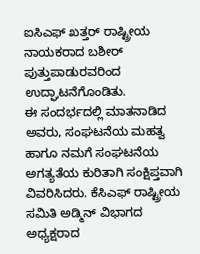ಐಸಿಎಫ್ ಖತ್ತರ್ ರಾಷ್ಟ್ರೀಯ ನಾಯಕರಾದ ಬಶೀರ್ ಪುತ್ತುಪಾಡುರವರಿಂದ ಉದ್ಘಾಟನೆಗೊಂಡಿತು.
ಈ ಸಂದರ್ಭದಲ್ಲಿ ಮಾತನಾಡಿದ ಅವರು, ಸಂಘಟನೆಯ ಮಹತ್ವ ಹಾಗೂ ನಮಗೆ ಸಂಘಟನೆಯ ಅಗತ್ಯತೆಯ ಕುರಿತಾಗಿ ಸಂಕ್ಷಿಪ್ತವಾಗಿ ವಿವರಿಸಿದರು. ಕೆಸಿಎಫ್ ರಾಷ್ಟ್ರೀಯ ಸಮಿತಿ ಅಡ್ಮಿನ್ ವಿಭಾಗದ ಅಧ್ಯಕ್ಷರಾದ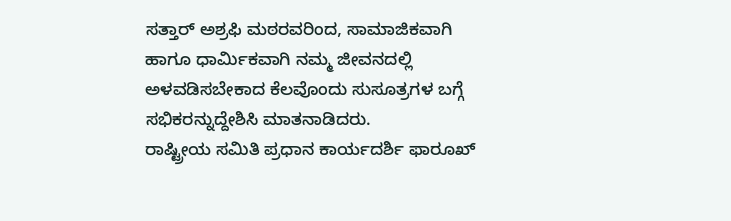ಸತ್ತಾರ್ ಅಶ್ರಫಿ ಮಠರವರಿಂದ, ಸಾಮಾಜಿಕವಾಗಿ ಹಾಗೂ ಧಾರ್ಮಿಕವಾಗಿ ನಮ್ಮ ಜೀವನದಲ್ಲಿ ಅಳವಡಿಸಬೇಕಾದ ಕೆಲವೊಂದು ಸುಸೂತ್ರಗಳ ಬಗ್ಗೆ ಸಭಿಕರನ್ನುದ್ದೇಶಿಸಿ ಮಾತನಾಡಿದರು.
ರಾಷ್ಟ್ರೀಯ ಸಮಿತಿ ಪ್ರಧಾನ ಕಾರ್ಯದರ್ಶಿ ಫಾರೂಖ್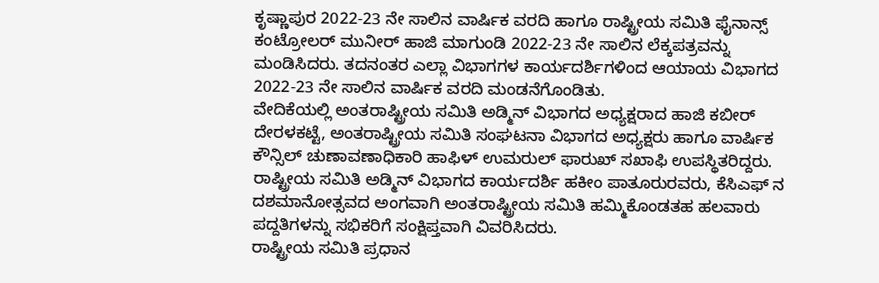ಕೃಷ್ಣಾಪುರ 2022-23 ನೇ ಸಾಲಿನ ವಾರ್ಷಿಕ ವರದಿ ಹಾಗೂ ರಾಷ್ಟ್ರೀಯ ಸಮಿತಿ ಫೈನಾನ್ಸ್ ಕಂಟ್ರೋಲರ್ ಮುನೀರ್ ಹಾಜಿ ಮಾಗುಂಡಿ 2022-23 ನೇ ಸಾಲಿನ ಲೆಕ್ಕಪತ್ರವನ್ನು ಮಂಡಿಸಿದರು. ತದನಂತರ ಎಲ್ಲಾ ವಿಭಾಗಗಳ ಕಾರ್ಯದರ್ಶಿಗಳಿಂದ ಆಯಾಯ ವಿಭಾಗದ 2022-23 ನೇ ಸಾಲಿನ ವಾರ್ಷಿಕ ವರದಿ ಮಂಡನೆಗೊಂಡಿತು.
ವೇದಿಕೆಯಲ್ಲಿ ಅಂತರಾಷ್ಟ್ರೀಯ ಸಮಿತಿ ಅಡ್ಮಿನ್ ವಿಭಾಗದ ಅಧ್ಯಕ್ಷರಾದ ಹಾಜಿ ಕಬೀರ್ ದೇರಳಕಟ್ಟೆ, ಅಂತರಾಷ್ಟ್ರೀಯ ಸಮಿತಿ ಸಂಘಟನಾ ವಿಭಾಗದ ಅಧ್ಯಕ್ಷರು ಹಾಗೂ ವಾರ್ಷಿಕ ಕೌನ್ಸಿಲ್ ಚುಣಾವಣಾಧಿಕಾರಿ ಹಾಫಿಳ್ ಉಮರುಲ್ ಫಾರುಖ್ ಸಖಾಫಿ ಉಪಸ್ಥಿತರಿದ್ದರು. ರಾಷ್ಟ್ರೀಯ ಸಮಿತಿ ಅಡ್ಮಿನ್ ವಿಭಾಗದ ಕಾರ್ಯದರ್ಶಿ ಹಕೀಂ ಪಾತೂರುರವರು, ಕೆಸಿಎಫ್ ನ ದಶಮಾನೋತ್ಸವದ ಅಂಗವಾಗಿ ಅಂತರಾಷ್ಟ್ರೀಯ ಸಮಿತಿ ಹಮ್ಮಿಕೊಂಡತಹ ಹಲವಾರು ಪದ್ದತಿಗಳನ್ನು ಸಭಿಕರಿಗೆ ಸಂಕ್ಷಿಪ್ತವಾಗಿ ವಿವರಿಸಿದರು.
ರಾಷ್ಟ್ರೀಯ ಸಮಿತಿ ಪ್ರಧಾನ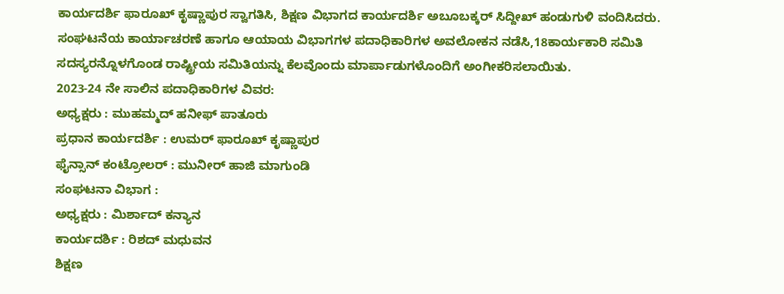ಕಾರ್ಯದರ್ಶಿ ಫಾರೂಖ್ ಕೃಷ್ಣಾಪುರ ಸ್ವಾಗತಿಸಿ, ಶಿಕ್ಷಣ ವಿಭಾಗದ ಕಾರ್ಯದರ್ಶಿ ಅಬೂಬಕ್ಕರ್ ಸಿದ್ದೀಖ್ ಹಂಡುಗುಳಿ ವಂದಿಸಿದರು.
ಸಂಘಟನೆಯ ಕಾರ್ಯಾಚರಣೆ ಹಾಗೂ ಆಯಾಯ ವಿಭಾಗಗಳ ಪದಾಧಿಕಾರಿಗಳ ಅವಲೋಕನ ನಡೆಸಿ,18ಕಾರ್ಯಕಾರಿ ಸಮಿತಿ ಸದಸ್ಯರನ್ನೊಳಗೊಂಡ ರಾಷ್ಟ್ರೀಯ ಸಮಿತಿಯನ್ನು ಕೆಲವೊಂದು ಮಾರ್ಪಾಡುಗಳೊಂದಿಗೆ ಅಂಗೀಕರಿಸಲಾಯಿತು.
2023-24 ನೇ ಸಾಲಿನ ಪದಾಧಿಕಾರಿಗಳ ವಿವರ:
ಅಧ್ಯಕ್ಷರು : ಮುಹಮ್ಮದ್ ಹನೀಫ್ ಪಾತೂರು
ಪ್ರಧಾನ ಕಾರ್ಯದರ್ಶಿ : ಉಮರ್ ಫಾರೂಖ್ ಕೃಷ್ಣಾಪುರ
ಫೈನ್ಸಾನ್ ಕಂಟ್ರೋಲರ್ : ಮುನೀರ್ ಹಾಜಿ ಮಾಗುಂಡಿ
ಸಂಘಟನಾ ವಿಭಾಗ :
ಅಧ್ಯಕ್ಷರು : ಮಿರ್ಶಾದ್ ಕನ್ಯಾನ
ಕಾರ್ಯದರ್ಶಿ : ರಿಶದ್ ಮಧುವನ
ಶಿಕ್ಷಣ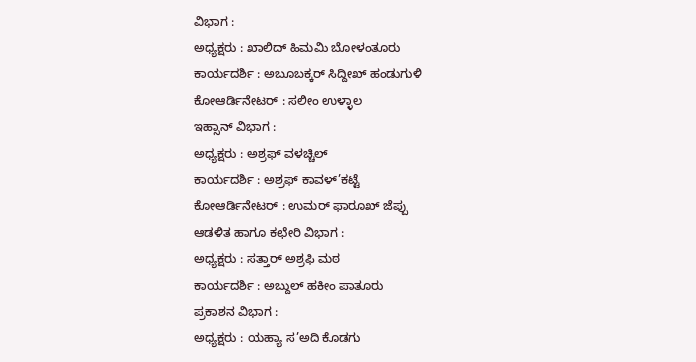ವಿಭಾಗ :
ಅಧ್ಯಕ್ಷರು : ಖಾಲಿದ್ ಹಿಮಮಿ ಬೋಳಂತೂರು
ಕಾರ್ಯದರ್ಶಿ : ಅಬೂಬಕ್ಕರ್ ಸಿದ್ದೀಖ್ ಹಂಡುಗುಳಿ
ಕೋಆರ್ಡಿನೇಟರ್ : ಸಲೀಂ ಉಳ್ಳಾಲ
ಇಹ್ಸಾನ್ ವಿಭಾಗ :
ಅಧ್ಯಕ್ಷರು : ಅಶ್ರಫ್ ವಳಚ್ಚಿಲ್
ಕಾರ್ಯದರ್ಶಿ : ಅಶ್ರಫ್ ಕಾವಳ್’ಕಟ್ಟೆ
ಕೋಆರ್ಡಿನೇಟರ್ : ಉಮರ್ ಫಾರೂಖ್ ಜೆಪ್ಪು
ಆಡಳಿತ ಹಾಗೂ ಕಛೇರಿ ವಿಭಾಗ :
ಅಧ್ಯಕ್ಷರು : ಸತ್ತಾರ್ ಅಶ್ರಫಿ ಮಠ
ಕಾರ್ಯದರ್ಶಿ : ಅಬ್ದುಲ್ ಹಕೀಂ ಪಾತೂರು
ಪ್ರಕಾಶನ ವಿಭಾಗ :
ಅಧ್ಯಕ್ಷರು : ಯಹ್ಯಾ ಸ’ಅದಿ ಕೊಡಗು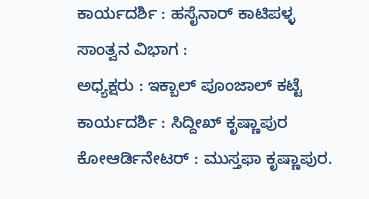ಕಾರ್ಯದರ್ಶಿ : ಹಸೈನಾರ್ ಕಾಟಿಪಳ್ಳ
ಸಾಂತ್ವನ ವಿಭಾಗ :
ಅಧ್ಯಕ್ಷರು : ಇಕ್ಬಾಲ್ ಪೂಂಜಾಲ್ ಕಟ್ಟೆ
ಕಾರ್ಯದರ್ಶಿ : ಸಿದ್ದೀಖ್ ಕೃಷ್ಣಾಪುರ
ಕೋಆರ್ಡಿನೇಟರ್ : ಮುಸ್ತಫಾ ಕೃಷ್ಣಾಪುರ.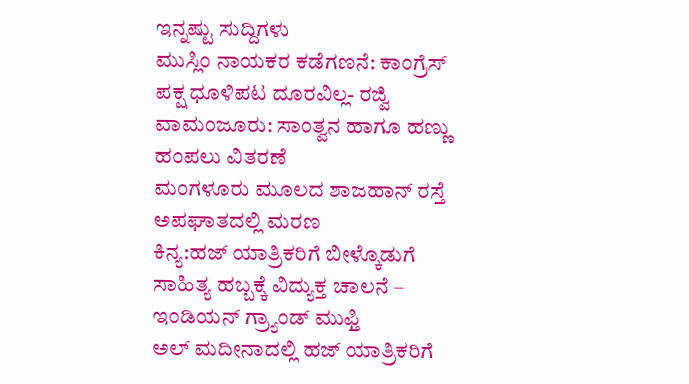ಇನ್ನಷ್ಟು ಸುದ್ದಿಗಳು
ಮುಸ್ಲಿಂ ನಾಯಕರ ಕಡೆಗಣನೆ: ಕಾಂಗ್ರೆಸ್ ಪಕ್ಷ ಧೂಳಿಪಟ ದೂರವಿಲ್ಲ- ರಜ್ವಿ
ವಾಮಂಜೂರು: ಸಾಂತ್ವನ ಹಾಗೂ ಹಣ್ಣು ಹಂಪಲು ವಿತರಣೆ
ಮಂಗಳೂರು ಮೂಲದ ಶಾಜಹಾನ್ ರಸ್ತೆ ಅಪಘಾತದಲ್ಲಿ ಮರಣ
ಕಿನ್ಯ:ಹಜ್ ಯಾತ್ರಿಕರಿಗೆ ಬೀಳ್ಕೊಡುಗೆ
ಸಾಹಿತ್ಯ ಹಬ್ಬಕ್ಕೆ ವಿದ್ಯುಕ್ತ ಚಾಲನೆ – ಇಂಡಿಯನ್ ಗ್ರ್ಯಾಂಡ್ ಮುಫ್ತಿ
ಅಲ್ ಮದೀನಾದಲ್ಲಿ ಹಜ್ ಯಾತ್ರಿಕರಿಗೆ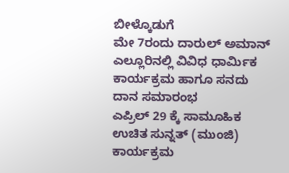ಬೀಳ್ಕೊಡುಗೆ
ಮೇ 7ರಂದು ದಾರುಲ್ ಅಮಾನ್ ಎಲ್ಲೂರಿನಲ್ಲಿ ವಿವಿಧ ಧಾರ್ಮಿಕ ಕಾರ್ಯಕ್ರಮ ಹಾಗೂ ಸನದು ದಾನ ಸಮಾರಂಭ
ಎಪ್ರಿಲ್ 29 ಕ್ಕೆ ಸಾಮೂಹಿಕ ಉಚಿತ ಸುನ್ನತ್ (ಮುಂಜಿ) ಕಾರ್ಯಕ್ರಮ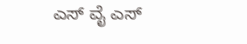ಎಸ್ ವೈ ಎಸ್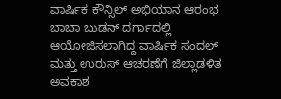ವಾರ್ಷಿಕ ಕೌನ್ಸಿಲ್ ಅಭಿಯಾನ ಆರಂಭ
ಬಾಬಾ ಬುಡನ್ ದರ್ಗಾದಲ್ಲಿ ಆಯೋಜಿಸಲಾಗಿದ್ದ ವಾರ್ಷಿಕ ಸಂದಲ್ ಮತ್ತು ಉರುಸ್ ಆಚರಣೆಗೆ ಜಿಲ್ಲಾಡಳಿತ ಅವಕಾಶ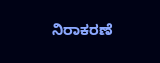ನಿರಾಕರಣೆ